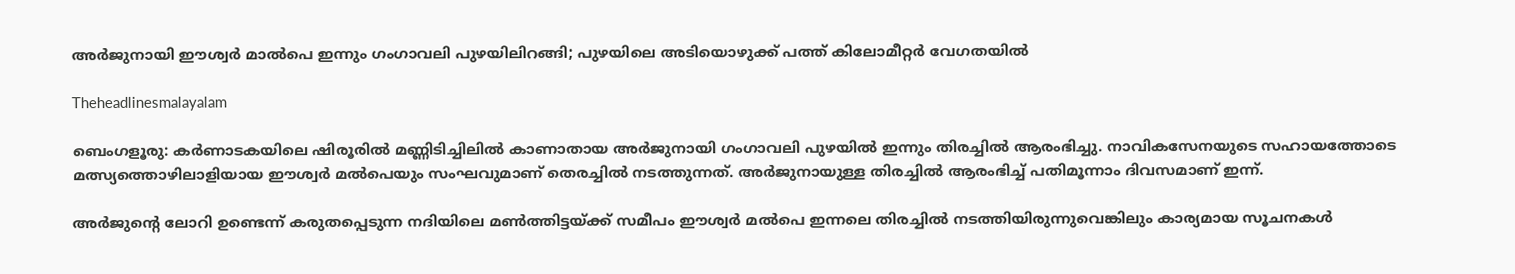അർജുനായി ഈശ്വർ മാൽപെ ഇന്നും ഗംഗാവലി പുഴയിലിറങ്ങി; പുഴയിലെ അടിയൊഴുക്ക് പത്ത് കിലോമീറ്റർ വേഗതയിൽ

Theheadlinesmalayalam

ബെംഗളൂരു: കർണാടകയിലെ ഷിരൂരിൽ മണ്ണിടിച്ചിലിൽ കാണാതായ അർജുനായി ഗംഗാവലി പുഴയിൽ ഇന്നും തിരച്ചിൽ ആരംഭിച്ചു. നാവികസേനയുടെ സഹായത്തോടെ മത്സ്യത്തൊഴിലാളിയായ ഈശ്വർ മൽപെയും സംഘവുമാണ് തെരച്ചിൽ നടത്തുന്നത്. അർജുനായുള്ള തിരച്ചിൽ ആരംഭിച്ച് പതിമൂന്നാം ദിവസമാണ് ഇന്ന്.

അർജുൻ്റെ ലോറി ഉണ്ടെന്ന് കരുതപ്പെടുന്ന നദിയിലെ മൺത്തിട്ടയ്ക്ക് സമീപം ഈശ്വർ മൽപെ ഇന്നലെ തിരച്ചിൽ നടത്തിയിരുന്നുവെങ്കിലും കാര്യമായ സൂചനകൾ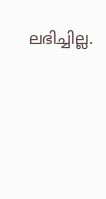ലഭിച്ചില്ല.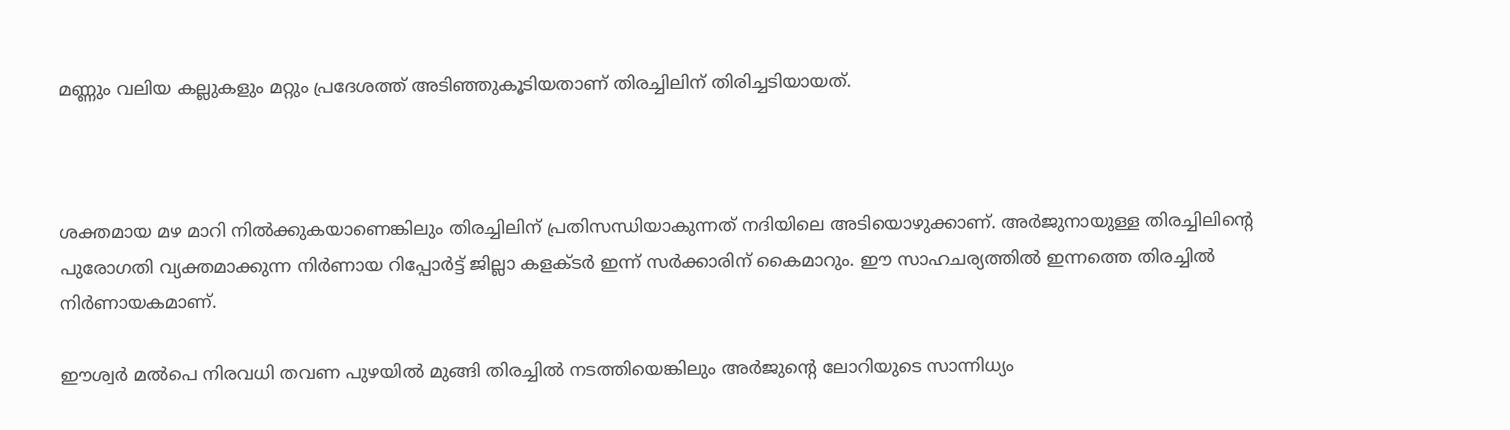മണ്ണും വലിയ കല്ലുകളും മറ്റും പ്രദേശത്ത് അടിഞ്ഞുകൂടിയതാണ് തിരച്ചിലിന് തിരിച്ചടിയായത്.



ശക്തമായ മഴ മാറി നിൽക്കുകയാണെങ്കിലും തിരച്ചിലിന് പ്രതിസന്ധിയാകുന്നത് നദിയിലെ അടിയൊഴുക്കാണ്. അർജുനായുള്ള തിരച്ചിലിൻ്റെ പുരോഗതി വ്യക്തമാക്കുന്ന നിർണായ റിപ്പോർട്ട് ജില്ലാ കളക്ടർ ഇന്ന് സർക്കാരിന് കൈമാറും. ഈ സാഹചര്യത്തിൽ ഇന്നത്തെ തിരച്ചിൽ നിർണായകമാണ്.

ഈശ്വർ മൽപെ നിരവധി തവണ പുഴയിൽ മുങ്ങി തിരച്ചിൽ നടത്തിയെങ്കിലും അർജുൻ്റെ ലോറിയുടെ സാന്നിധ്യം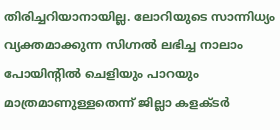തിരിച്ചറിയാനായില്ല. ലോറിയുടെ സാന്നിധ്യം വ്യക്തമാക്കുന്ന സിഗ്നൽ ലഭിച്ച നാലാം പോയിൻ്റിൽ ചെളിയും പാറയും മാത്രമാണുള്ളതെന്ന് ജില്ലാ കളക്ടർ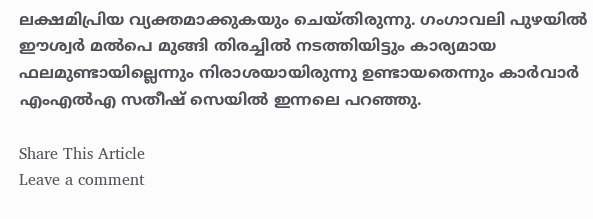ലക്ഷമിപ്രിയ വ്യക്തമാക്കുകയും ചെയ്തിരുന്നു. ഗംഗാവലി പുഴയിൽ ഈശ്വർ മൽപെ മുങ്ങി തിരച്ചിൽ നടത്തിയിട്ടും കാര്യമായ ഫലമുണ്ടായില്ലെന്നും നിരാശയായിരുന്നു ഉണ്ടായതെന്നും കാർവാർ എംഎൽഎ സതീഷ് സെയിൽ ഇന്നലെ പറഞ്ഞു.

Share This Article
Leave a comment